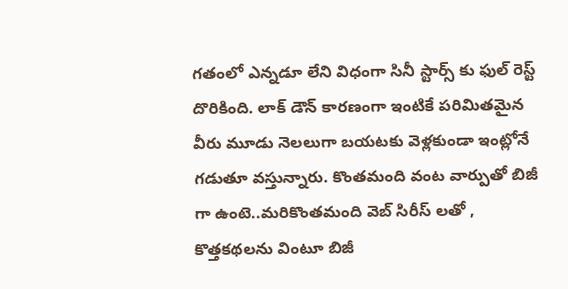గతంలో ఎన్నడూ లేని విధంగా సినీ స్టార్స్ కు ఫుల్ రెస్ట్ దొరికింది. లాక్ డౌన్ కారణంగా ఇంటికే పరిమితమైన వీరు మూడు నెలలుగా బయటకు వెళ్లకుండా ఇంట్లోనే గడుతూ వస్తున్నారు. కొంతమంది వంట వార్పుతో బిజీ గా ఉంటె..మరికొంతమంది వెబ్ సిరీస్ లతో , కొత్తకథలను వింటూ బిజీ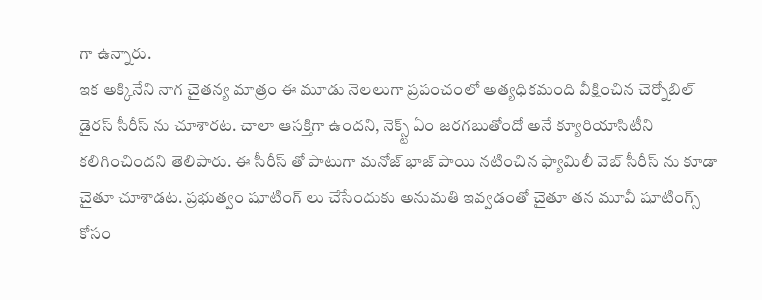గా ఉన్నారు.
ఇక అక్కినేని నాగ చైతన్య మాత్రం ఈ మూడు నెలలుగా ప్రపంచంలో అత్యధికమంది వీక్షించిన చెర్నోబిల్ డైరస్ సీరీస్ ను చూశారట. చాలా ఆసక్తిగా ఉందని, నెక్స్ట్ ఏం జరగబుతోందో అనే క్యూరియాసిటీని కలిగించిందని తెలిపారు. ఈ సీరీస్ తో పాటుగా మనోజ్ భాజ్ పాయి నటించిన ఫ్యామిలీ వెబ్ సీరీస్ ను కూడా చైతూ చూశాడట. ప్రభుత్వం షూటింగ్ లు చేసేందుకు అనుమతి ఇవ్వడంతో చైతూ తన మూవీ షూటింగ్స్ కోసం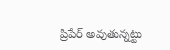ప్రిపేర్ అవుతున్నట్టు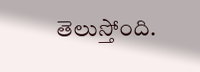తెలుస్తోంది.